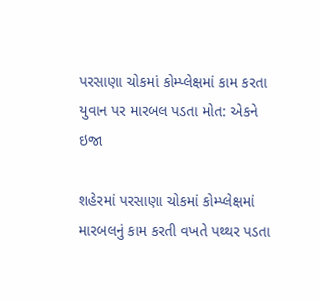પરસાણા ચોકમાં કોમ્પ્લેક્ષમાં કામ કરતા યુવાન પર મારબલ પડતા મોત: એકને ઇજા

શહેરમાં પરસાણા ચોકમાં કોમ્પ્લેક્ષમાં મારબલનું કામ કરતી વખતે પથ્થર પડતા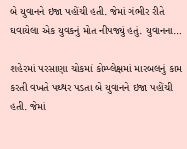બે યુવાનને ઇજા પહોંચી હતી. જેમાં ગંભીર રીતે ઘવાયેલા એક યુવકનું મોત નીપજ્યું હતું. યુવાનના…

શહેરમાં પરસાણા ચોકમાં કોમ્પ્લેક્ષમાં મારબલનું કામ કરતી વખતે પથ્થર પડતા બે યુવાનને ઇજા પહોંચી હતી. જેમાં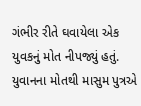ગંભીર રીતે ઘવાયેલા એક યુવકનું મોત નીપજ્યું હતું. યુવાનના મોતથી માસુમ પુત્રએ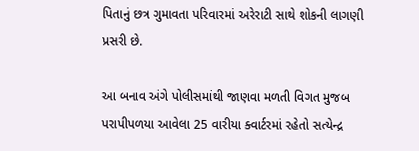પિતાનું છત્ર ગુમાવતા પરિવારમાં અરેરાટી સાથે શોકની લાગણી પ્રસરી છે.

આ બનાવ અંગે પોલીસમાંથી જાણવા મળતી વિગત મુજબ પરાપીપળયા આવેલા 25 વારીયા ક્વાર્ટરમાં રહેતો સત્યેન્દ્ર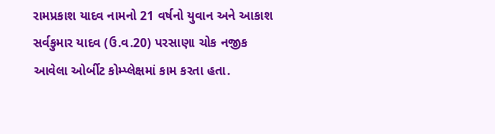રામપ્રકાશ યાદવ નામનો 21 વર્ષનો યુવાન અને આકાશ સર્વકુમાર યાદવ (ઉ.વ.20) પરસાણા ચોક નજીક આવેલા ઓર્બીટ કોમ્પ્લેક્ષમાં કામ કરતા હતા.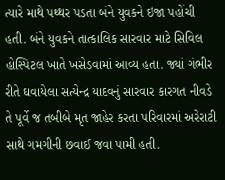ત્યારે માથે પથ્થર પડતા બંને યુવકને ઇજા પહોંચી હતી. બંને યુવકને તાત્કાલિક સારવાર માટે સિવિલ હોસ્પિટલ ખાતે ખસેડવામાં આવ્ય હતા. જ્યાં ગંભીર રીતે ઘવાયેલા સત્યેન્દ્ર યાદવનું સારવાર કારગત નીવડે તે પૂર્વે જ તબીબે મૃત જાહેર કરતા પરિવારમાં અરેરાટી સાથે ગમગીની છવાઈ જવા પામી હતી.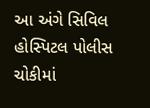આ અંગે સિવિલ હોસ્પિટલ પોલીસ ચોકીમાં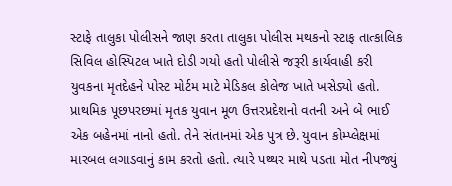સ્ટાફે તાલુકા પોલીસને જાણ કરતા તાલુકા પોલીસ મથકનો સ્ટાફ તાત્કાલિક સિવિલ હોસ્પિટલ ખાતે દોડી ગયો હતો પોલીસે જરૂરી કાર્યવાહી કરી યુવકના મૃતદેહને પોસ્ટ મોર્ટમ માટે મેડિકલ કોલેજ ખાતે ખસેડ્યો હતો. પ્રાથમિક પૂછપરછમાં મૃતક યુવાન મૂળ ઉત્તરપ્રદેશનો વતની અને બે ભાઈ એક બહેનમાં નાનો હતો. તેને સંતાનમાં એક પુત્ર છે. યુવાન કોમ્પ્લેક્ષમાં મારબલ લગાડવાનું કામ કરતો હતો. ત્યારે પથ્થર માથે પડતા મોત નીપજ્યું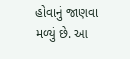હોવાનું જાણવા મળ્યું છે. આ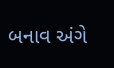બનાવ અંગે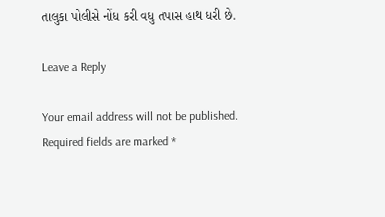તાલુકા પોલીસે નોંધ કરી વધુ તપાસ હાથ ધરી છે.

Leave a Reply

Your email address will not be published. Required fields are marked *